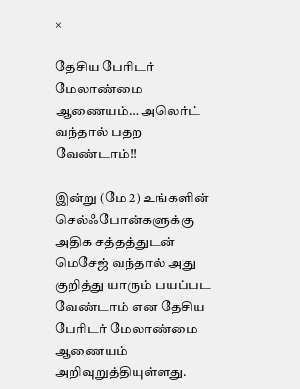×

தேசிய பேரிடர் மேலாண்மை ஆணையம்… அலெர்ட் வந்தால் பதற வேண்டாம்!!

இன்று (மே 2) உங்களின் செல்ஃபோன்களுக்கு அதிக சத்தத்துடன் மெசேஜ் வந்தால் அது குறித்து யாரும் பயப்பட வேண்டாம் என தேசிய பேரிடர் மேலாண்மை ஆணையம் அறிவுறுத்தியுள்ளது.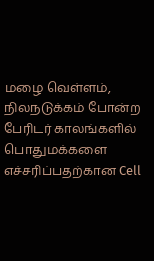மழை வெள்ளம், நிலநடுக்கம் போன்ற பேரிடர் காலங்களில் பொதுமக்களை எச்சரிப்பதற்கான Cell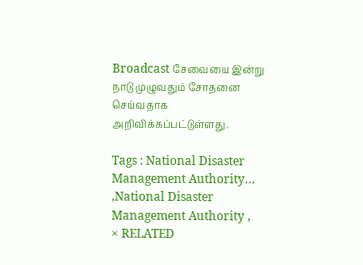Broadcast சேவையை இன்று நாடு முழுவதும் சோதனை செய்வதாக அறிவிக்கப்பட்டுள்ளது.

Tags : National Disaster Management Authority… ,National Disaster Management Authority ,
× RELATED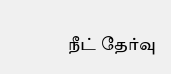நீட் தேர்வு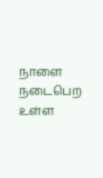நாளை நடைபெற உள்ள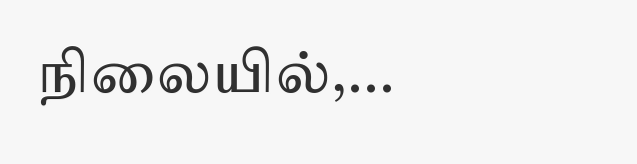நிலையில்,...